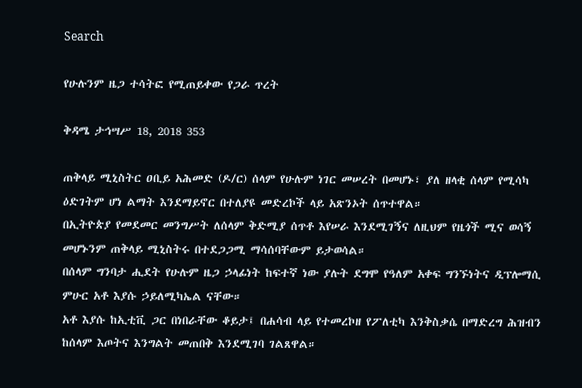Search

የሁሉንም ዜጋ ተሳትፎ የሚጠይቀው የጋራ ጥረት

ቅዳሜ ታኅሣሥ 18, 2018 353

ጠቅላይ ሚኒስትር ዐቢይ አሕመድ (ዶ/ር) ሰላም የሁሉም ነገር መሠረት በመሆኑ፣ ያለ ዘላቂ ሰላም የሚሳካ ዕድገትም ሆነ ልማት እንደማይኖር በተለያዩ መድረኮች ላይ አጽንኦት ሰጥተዋል።
በኢትዮጵያ የመደመር መንግሥት ለሰላም ቅድሚያ ሰጥቶ እየሠራ እንደሚገኝና ለዚህም የዜጎች ሚና ወሳኝ መሆኑንም ጠቅላይ ሚኒስትሩ በተደጋጋሚ ማሳሰባቸውም ይታወሳል።
በሰላም ግንባታ ሒደት የሁሉም ዜጋ ኃላፊነት ከፍተኛ ነው ያሉት ደግሞ የዓለም አቀፍ ግንኙነትና ዲፕሎማሲ ምሁር አቶ እያሱ ኃይለሚካኤል ናቸው።
አቶ እያሱ ከኢቲቪ ጋር በነበራቸው ቆይታ፤ በሐሳብ ላይ የተመረኮዘ የፖለቲካ እንቅስቃሴ በማድረግ ሕዝብን ከሰላም እጦትና እንግልት መጠበቅ እንደሚገባ ገልጸዋል።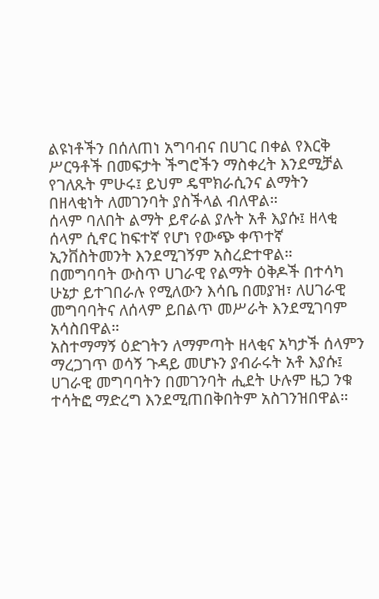ልዩነቶችን በሰለጠነ አግባብና በሀገር በቀል የእርቅ ሥርዓቶች በመፍታት ችግሮችን ማስቀረት እንደሚቻል የገለጹት ምሁሩ፤ ይህም ዴሞክራሲንና ልማትን በዘላቂነት ለመገንባት ያስችላል ብለዋል።
ሰላም ባለበት ልማት ይኖራል ያሉት አቶ እያሱ፤ ዘላቂ ሰላም ሲኖር ከፍተኛ የሆነ የውጭ ቀጥተኛ ኢንቨስትመንት እንደሚገኝም አስረድተዋል።
በመግባባት ውስጥ ሀገራዊ የልማት ዕቅዶች በተሳካ ሁኔታ ይተገበራሉ የሚለውን እሳቤ በመያዝ፣ ለሀገራዊ መግባባትና ለሰላም ይበልጥ መሥራት እንደሚገባም አሳስበዋል።
አስተማማኝ ዕድገትን ለማምጣት ዘላቂና አካታች ሰላምን ማረጋገጥ ወሳኝ ጉዳይ መሆኑን ያብራሩት አቶ እያሱ፤ ሀገራዊ መግባባትን በመገንባት ሒደት ሁሉም ዜጋ ንቁ ተሳትፎ ማድረግ እንደሚጠበቅበትም አስገንዝበዋል።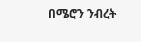በሜሮን ንብረት